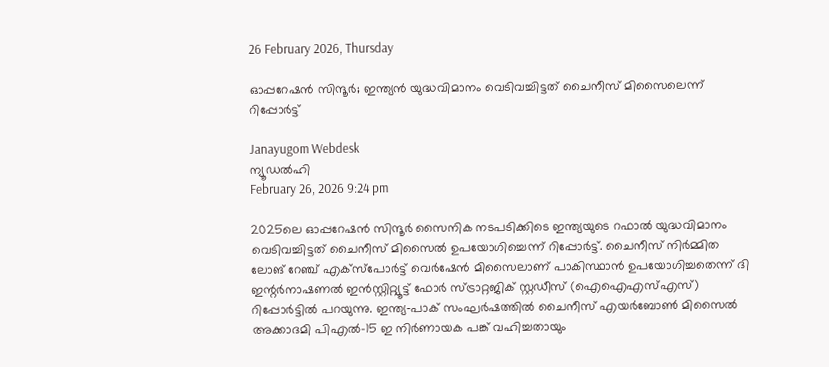26 February 2026, Thursday

ഓപ്പറേഷന്‍ സിന്ദൂര്‍; ഇന്ത്യന്‍ യുദ്ധവിമാനം വെടിവച്ചിട്ടത് ചൈനീസ് മിസൈലെന്ന് റിപ്പോര്‍ട്ട്

Janayugom Webdesk
ന്യൂഡല്‍ഹി
February 26, 2026 9:24 pm

2025ലെ ഓപ്പറേഷന്‍ സിന്ദൂര്‍ സൈനിക നടപടിക്കിടെ ഇന്ത്യയുടെ റഫാല്‍ യുദ്ധവിമാനം വെടിവച്ചിട്ടത് ചൈനീസ് മിസൈല്‍ ഉപയോഗിച്ചെന്ന് റിപ്പോര്‍ട്ട്. ചൈനീസ് നിര്‍മ്മിത ലോങ് റേഞ്ച് എക്സ്പോര്‍ട്ട് വെര്‍ഷേന്‍ മിസൈലാണ് പാകിസ്ഥാന്‍ ഉപയോഗിച്ചതെന്ന് ദി ഇന്റര്‍നാഷണല്‍ ഇന്‍സ്റ്റിറ്റ്യൂട്ട് ഫോര്‍ സ്ട്രാറ്റജിക് സ്റ്റഡീസ് (ഐഐഎസ്എസ്) റിപ്പോര്‍ട്ടില്‍ പറയുന്നു. ഇന്ത്യ‑പാക് സംഘര്‍ഷത്തില്‍ ചൈനീസ് എയര്‍ബോണ്‍ മിസൈല്‍ അക്കാദമി പിഎല്‍-15 ഇ നിര്‍ണായക പങ്ക് വഹിച്ചതായും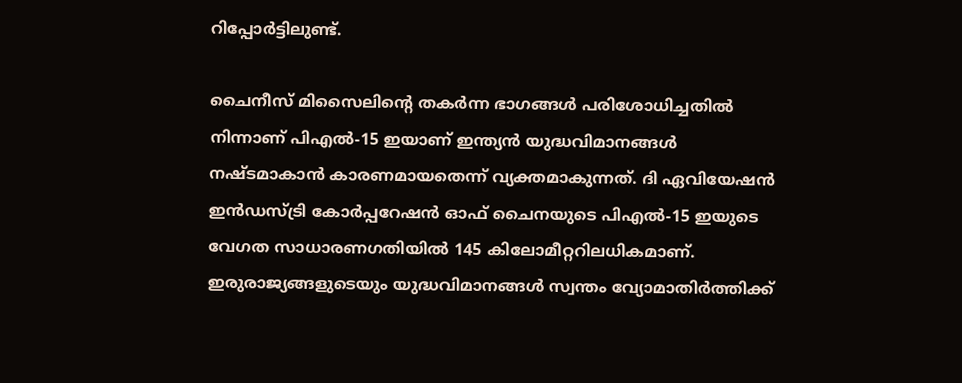റിപ്പോര്‍ട്ടിലുണ്ട്.

ചൈനീസ് മിസൈലിന്റെ തകര്‍ന്ന ഭാഗങ്ങള്‍ പരിശോധിച്ചതില്‍ നിന്നാണ് പിഎല്‍-15 ഇയാണ് ഇന്ത്യന്‍ യുദ്ധവിമാനങ്ങള്‍ നഷ്ടമാകാന്‍ കാരണമായതെന്ന് വ്യക്തമാകുന്നത്. ദി ഏവിയേഷന്‍ ഇന്‍ഡസ്ട്രി കോര്‍പ്പറേഷന്‍ ഓഫ് ചൈനയുടെ പിഎല്‍-15 ഇയുടെ വേഗത സാധാരണഗതിയില്‍ 145 കിലോമീറ്ററിലധികമാണ്. ഇരുരാജ്യങ്ങളുടെയും യുദ്ധവിമാനങ്ങള്‍ സ്വന്തം വ്യോമാതിര്‍ത്തിക്ക്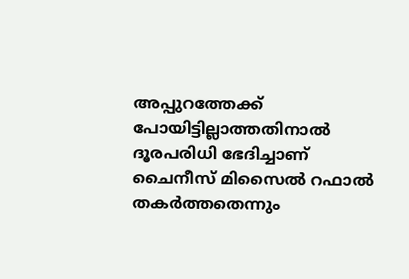അപ്പുറത്തേക്ക് പോയിട്ടില്ലാത്തതിനാല്‍ ദൂരപരിധി ഭേദിച്ചാണ് ചൈനീസ് മിസൈല്‍ റഫാല്‍ തകര്‍ത്തതെന്നും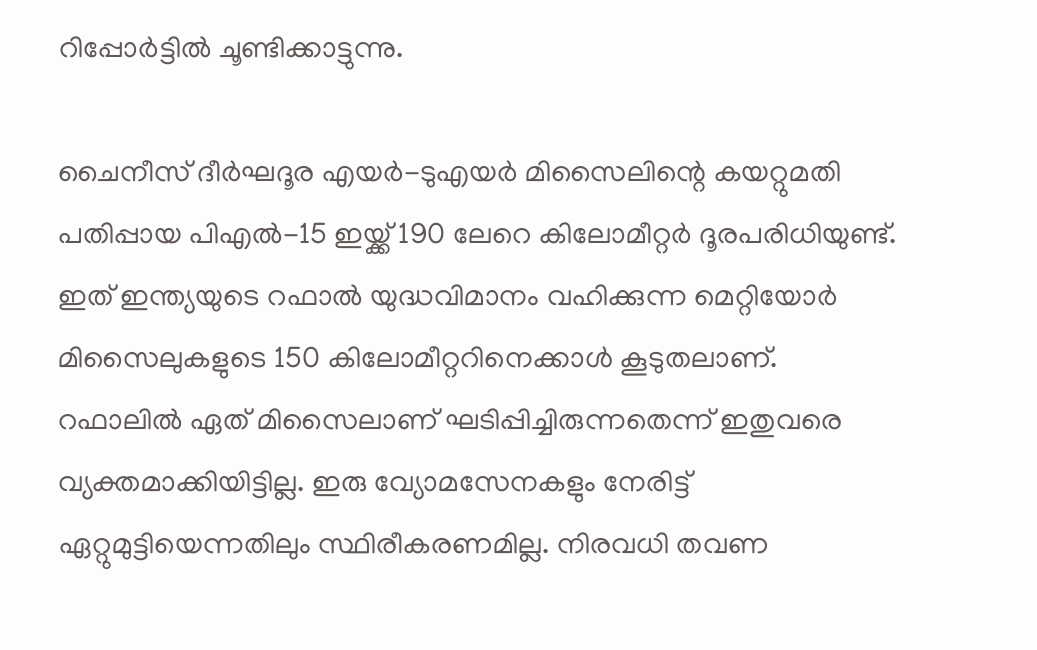റിപ്പോര്‍ട്ടില്‍ ചൂണ്ടിക്കാട്ടുന്നു.

ചൈനീസ് ദീര്‍ഘദൂര എയര്‍-ടുഎയര്‍ മിസൈലിന്റെ കയറ്റുമതി പതിപ്പായ പിഎല്‍-15 ഇയ്ക്ക് 190 ലേറെ കിലോമീറ്റര്‍ ദൂരപരിധിയുണ്ട്. ഇത് ഇന്ത്യയുടെ റഫാല്‍ യുദ്ധവിമാനം വഹിക്കുന്ന മെറ്റിയോര്‍ മിസൈലുകളുടെ 150 കിലോമീറ്ററിനെക്കാള്‍ കൂടുതലാണ്. റഫാലില്‍ ഏത് മിസൈലാണ് ഘടിപ്പിച്ചിരുന്നതെന്ന് ഇതുവരെ വ്യക്തമാക്കിയിട്ടില്ല. ഇരു വ്യോമസേനകളും നേരിട്ട് ഏറ്റുമുട്ടിയെന്നതിലും സ്ഥിരീകരണമില്ല. നിരവധി തവണ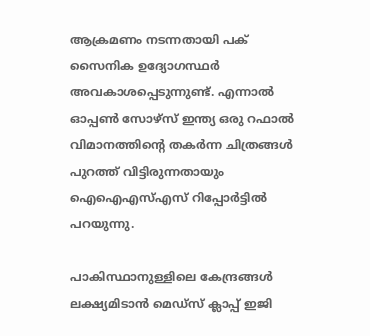ആക്രമണം നടന്നതായി പക് സൈനിക ഉദ്യോഗസ്ഥര്‍ അവകാശപ്പെടുന്നുണ്ട്. എന്നാല്‍ ഓപ്പണ്‍ സോഴ്സ് ഇന്ത്യ ഒരു റഫാല്‍ വിമാനത്തിന്റെ തകര്‍ന്ന ചിത്രങ്ങള്‍ പുറത്ത് വിട്ടിരുന്നതായും ഐഐഎസ്എസ് റിപ്പോര്‍ട്ടില്‍ പറയുന്നു.

പാകിസ്ഥാനുള്ളിലെ കേന്ദ്രങ്ങള്‍ ലക്ഷ്യമിടാന്‍ മെഡ്സ് ക്ലാപ്പ് ഇജി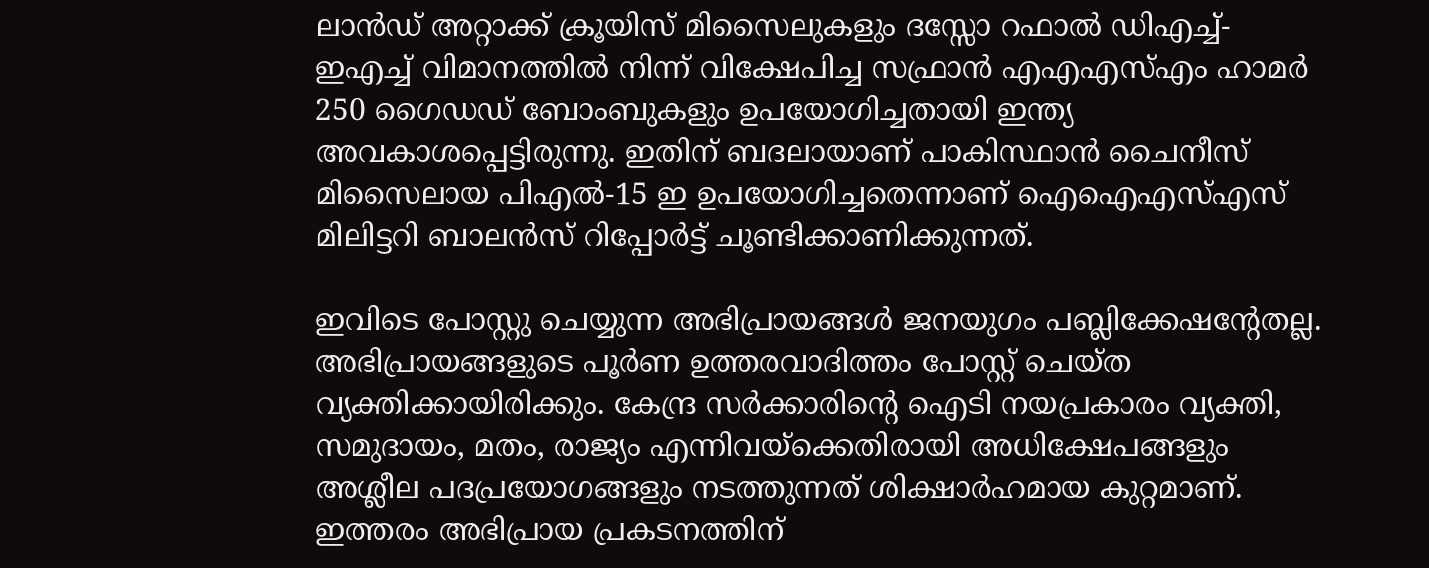ലാന്‍ഡ് അറ്റാക്ക് ക്രൂയിസ് മിസൈലുകളും ദസ്സോ റഫാല്‍ ഡിഎച്ച്-ഇഎച്ച് വിമാനത്തില്‍ നിന്ന് വിക്ഷേപിച്ച സഫ്രാന്‍ എഎഎസ്എം ഹാമര്‍ 250 ഗൈഡഡ‍് ബോംബുകളും ഉപയോഗിച്ചതായി ഇന്ത്യ അവകാശപ്പെട്ടിരുന്നു. ഇതിന് ബദലായാണ് പാകിസ്ഥാന്‍ ചൈനീസ് മിസൈലായ പിഎല്‍-15 ഇ ഉപയോഗിച്ചതെന്നാണ് ഐഐഎസ്എസ് മിലിട്ടറി ബാലന്‍സ് റിപ്പോര്‍ട്ട് ചൂണ്ടിക്കാണിക്കുന്നത്.

ഇവിടെ പോസ്റ്റു ചെയ്യുന്ന അഭിപ്രായങ്ങള്‍ ജനയുഗം പബ്ലിക്കേഷന്റേതല്ല. അഭിപ്രായങ്ങളുടെ പൂര്‍ണ ഉത്തരവാദിത്തം പോസ്റ്റ് ചെയ്ത വ്യക്തിക്കായിരിക്കും. കേന്ദ്ര സര്‍ക്കാരിന്റെ ഐടി നയപ്രകാരം വ്യക്തി, സമുദായം, മതം, രാജ്യം എന്നിവയ്‌ക്കെതിരായി അധിക്ഷേപങ്ങളും അശ്ലീല പദപ്രയോഗങ്ങളും നടത്തുന്നത് ശിക്ഷാര്‍ഹമായ കുറ്റമാണ്. ഇത്തരം അഭിപ്രായ പ്രകടനത്തിന്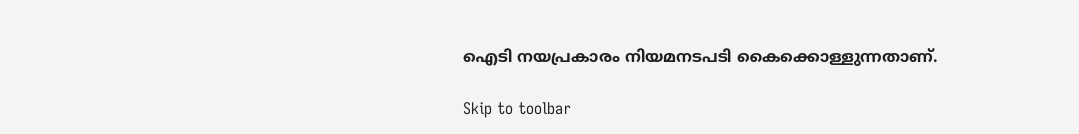ഐടി നയപ്രകാരം നിയമനടപടി കൈക്കൊള്ളുന്നതാണ്.

Skip to toolbar